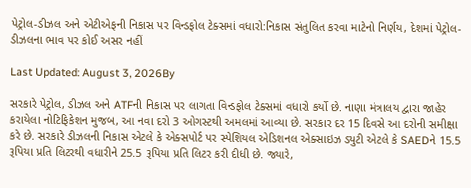પેટ્રોલ-ડીઝલ અને એટીએફની નિકાસ પર વિન્ડફોલ ટેક્સમાં વધારો:નિકાસ સંતુલિત કરવા માટેનો નિર્ણય, દેશમાં પેટ્રોલ-ડીઝલના ભાવ પર કોઈ અસર નહીં

Last Updated: August 3, 2026By

સરકારે પેટ્રોલ, ડીઝલ અને ATFની નિકાસ પર લાગતા વિન્ડફોલ ટેક્સમાં વધારો કર્યો છે. નાણા મંત્રાલય દ્વારા જાહેર કરાયેલા નોટિફિકેશન મુજબ, આ નવા દરો 3 ઓગસ્ટથી અમલમાં આવ્યા છે. સરકાર દર 15 દિવસે આ દરોની સમીક્ષા કરે છે. સરકારે ડીઝલની નિકાસ એટલે કે એક્સપોર્ટ પર સ્પેશિયલ એડિશનલ એક્સાઇઝ ડ્યુટી એટલે કે SAEDને 15.5 રૂપિયા પ્રતિ લિટરથી વધારીને 25.5 રૂપિયા પ્રતિ લિટર કરી દીધી છે. જ્યારે,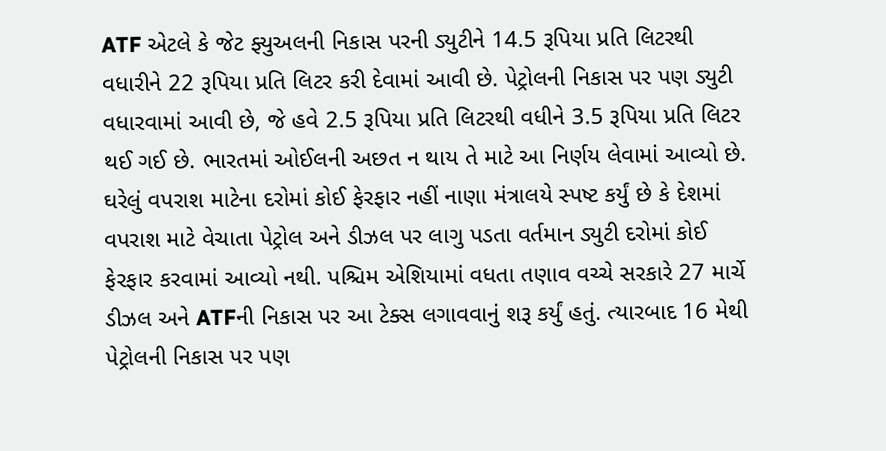ATF એટલે કે જેટ ફ્યુઅલની નિકાસ પરની ડ્યુટીને 14.5 રૂપિયા પ્રતિ લિટરથી વધારીને 22 રૂપિયા પ્રતિ લિટર કરી દેવામાં આવી છે. પેટ્રોલની નિકાસ પર પણ ડ્યુટી વધારવામાં આવી છે, જે હવે 2.5 રૂપિયા પ્રતિ લિટરથી વધીને 3.5 રૂપિયા પ્રતિ લિટર થઈ ગઈ છે. ભારતમાં ઓઈલની અછત ન થાય તે માટે આ નિર્ણય લેવામાં આવ્યો છે. ઘરેલું વપરાશ માટેના દરોમાં કોઈ ફેરફાર નહીં નાણા મંત્રાલયે સ્પષ્ટ કર્યું છે કે દેશમાં વપરાશ માટે વેચાતા પેટ્રોલ અને ડીઝલ પર લાગુ પડતા વર્તમાન ડ્યુટી દરોમાં કોઈ ફેરફાર કરવામાં આવ્યો નથી. પશ્ચિમ એશિયામાં વધતા તણાવ વચ્ચે સરકારે 27 માર્ચે ડીઝલ અને ATFની નિકાસ પર આ ટેક્સ લગાવવાનું શરૂ કર્યું હતું. ત્યારબાદ 16 મેથી પેટ્રોલની નિકાસ પર પણ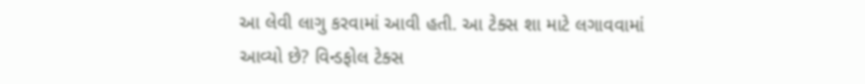આ લેવી લાગુ કરવામાં આવી હતી. આ ટેક્સ શા માટે લગાવવામાં આવ્યો છે? વિન્ડફોલ ટેક્સ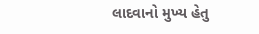લાદવાનો મુખ્ય હેતુ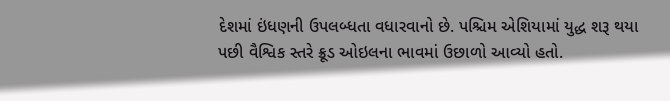દેશમાં ઇંધણની ઉપલબ્ધતા વધારવાનો છે. પશ્ચિમ એશિયામાં યુદ્ધ શરૂ થયા પછી વૈશ્વિક સ્તરે ક્રૂડ ઓઇલના ભાવમાં ઉછાળો આવ્યો હતો.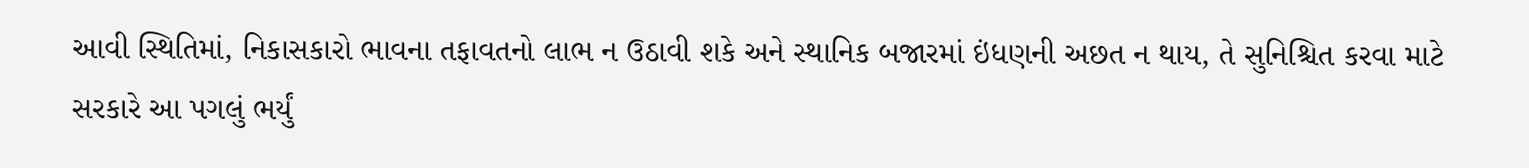આવી સ્થિતિમાં, નિકાસકારો ભાવના તફાવતનો લાભ ન ઉઠાવી શકે અને સ્થાનિક બજારમાં ઇંધણની અછત ન થાય, તે સુનિશ્ચિત કરવા માટે સરકારે આ પગલું ભર્યું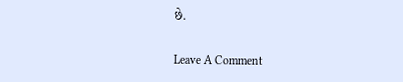છે.

Leave A Comment